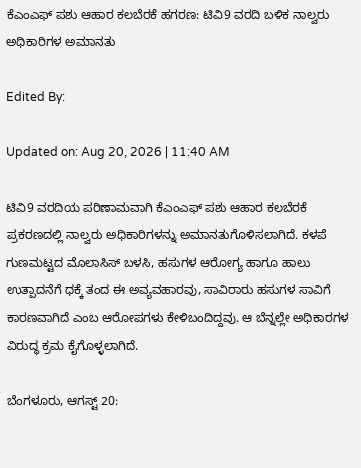ಕೆಎಂಎಫ್ ಪಶು ಆಹಾರ ಕಲಬೆರಕೆ ಹಗರಣ: ಟಿವಿ9 ವರದಿ ಬಳಿಕ ನಾಲ್ವರು ಅಧಿಕಾರಿಗಳ ಅಮಾನತು

Edited By:

Updated on: Aug 20, 2026 | 11:40 AM

ಟಿವಿ9 ವರದಿಯ ಪರಿಣಾಮವಾಗಿ ಕೆಎಂಎಫ್ ಪಶು ಆಹಾರ ಕಲಬೆರಕೆ ಪ್ರಕರಣದಲ್ಲಿ ನಾಲ್ವರು ಅಧಿಕಾರಿಗಳನ್ನು ಅಮಾನತುಗೊಳಿಸಲಾಗಿದೆ. ಕಳಪೆ ಗುಣಮಟ್ಟದ ಮೊಲಾಸಿಸ್ ಬಳಸಿ, ಹಸುಗಳ ಆರೋಗ್ಯ ಹಾಗೂ ಹಾಲು ಉತ್ಪಾದನೆಗೆ ಧಕ್ಕೆ ತಂದ ಈ ಅವ್ಯವಹಾರವು, ಸಾವಿರಾರು ಹಸುಗಳ ಸಾವಿಗೆ ಕಾರಣವಾಗಿದೆ ಎಂಬ ಆರೋಪಗಳು ಕೇಳಿಬಂದಿದ್ದವು. ಆ ಬೆನ್ನಲ್ಲೇ ಅಧಿಕಾರಗಳ ವಿರುದ್ಧ ಕ್ರಮ ಕೈಗೊಳ್ಳಲಾಗಿದೆ.

ಬೆಂಗಳೂರು, ಆಗಸ್ಟ್ 20: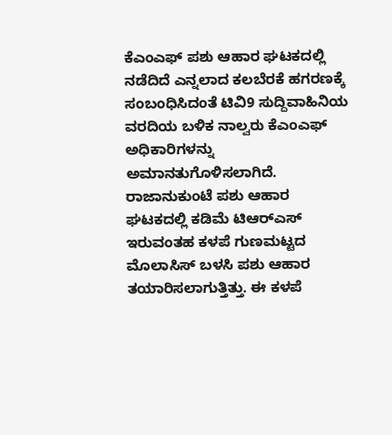ಕೆಎಂಎಫ್ ಪಶು ಆಹಾರ ಘಟಕದಲ್ಲಿ ನಡೆದಿದೆ ಎನ್ನಲಾದ ಕಲಬೆರಕೆ ಹಗರಣಕ್ಕೆ ಸಂಬಂಧಿಸಿದಂತೆ ಟಿವಿ9 ಸುದ್ದಿವಾಹಿನಿಯ ವರದಿಯ ಬಳಿಕ ನಾಲ್ವರು ಕೆಎಂಎಫ್ ಅಧಿಕಾರಿಗಳನ್ನು ಅಮಾನತುಗೊಳಿಸಲಾಗಿದೆ. ರಾಜಾನುಕುಂಟೆ ಪಶು ಆಹಾರ ಘಟಕದಲ್ಲಿ ಕಡಿಮೆ ಟಿಆರ್‌ಎಸ್ ಇರುವಂತಹ ಕಳಪೆ ಗುಣಮಟ್ಟದ ಮೊಲಾಸಿಸ್ ಬಳಸಿ ಪಶು ಆಹಾರ ತಯಾರಿಸಲಾಗುತ್ತಿತ್ತು. ಈ ಕಳಪೆ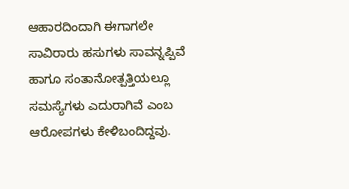ಆಹಾರದಿಂದಾಗಿ ಈಗಾಗಲೇ ಸಾವಿರಾರು ಹಸುಗಳು ಸಾವನ್ನಪ್ಪಿವೆ ಹಾಗೂ ಸಂತಾನೋತ್ಪತ್ತಿಯಲ್ಲೂ ಸಮಸ್ಯೆಗಳು ಎದುರಾಗಿವೆ ಎಂಬ ಆರೋಪಗಳು ಕೇಳಿಬಂದಿದ್ದವು.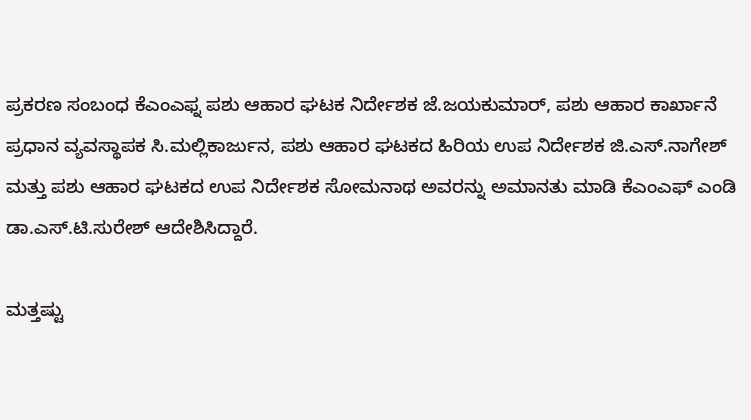ಪ್ರಕರಣ ಸಂಬಂಧ ಕೆಎಂಎಫ್ನ ಪಶು ಆಹಾರ ಘಟಕ ನಿರ್ದೇಶಕ ಜೆ.ಜಯಕುಮಾರ್, ಪಶು ಆಹಾರ ಕಾರ್ಖಾನೆ ಪ್ರಧಾನ ವ್ಯವಸ್ಥಾಪಕ ಸಿ.ಮಲ್ಲಿಕಾರ್ಜುನ, ಪಶು ಆಹಾರ ಘಟಕದ ಹಿರಿಯ ಉಪ ನಿರ್ದೇಶಕ ಜಿ.ಎಸ್.ನಾಗೇಶ್ ಮತ್ತು ಪಶು ಆಹಾರ ಘಟಕದ ಉಪ ನಿರ್ದೇಶಕ ಸೋಮನಾಥ ಅವರನ್ನು ಅಮಾನತು ಮಾಡಿ ಕೆಎಂಎಫ್‌ ಎಂಡಿ ಡಾ.ಎಸ್.ಟಿ.ಸುರೇಶ್ ಆದೇಶಿಸಿದ್ದಾರೆ.

ಮತ್ತಷ್ಟು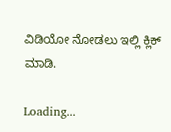ವಿಡಿಯೋ ನೋಡಲು ಇಲ್ಲಿ ಕ್ಲಿಕ್ ಮಾಡಿ.

Loading...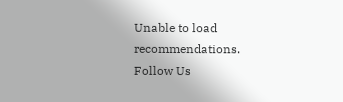Unable to load recommendations.
Follow Us